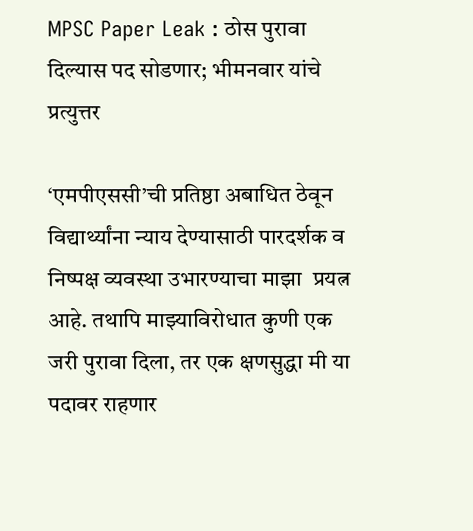MPSC Paper Leak : ठोस पुरावा दिल्यास पद सोडणार; भीमनवार यांचे प्रत्युत्तर

‘एमपीएससी’ची प्रतिष्ठा अबाधित ठेवून विद्यार्थ्यांना न्याय देण्यासाठी पारदर्शक व निष्पक्ष व्यवस्था उभारण्याचा माझा  प्रयत्न आहे. तथापि माझ्याविरोधात कुणी एक जरी पुरावा दिला, तर एक क्षणसुद्धा मी या पदावर राहणार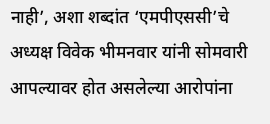नाही’, अशा शब्दांत ‘एमपीएससी’चे अध्यक्ष विवेक भीमनवार यांनी सोमवारी आपल्यावर होत असलेल्या आरोपांना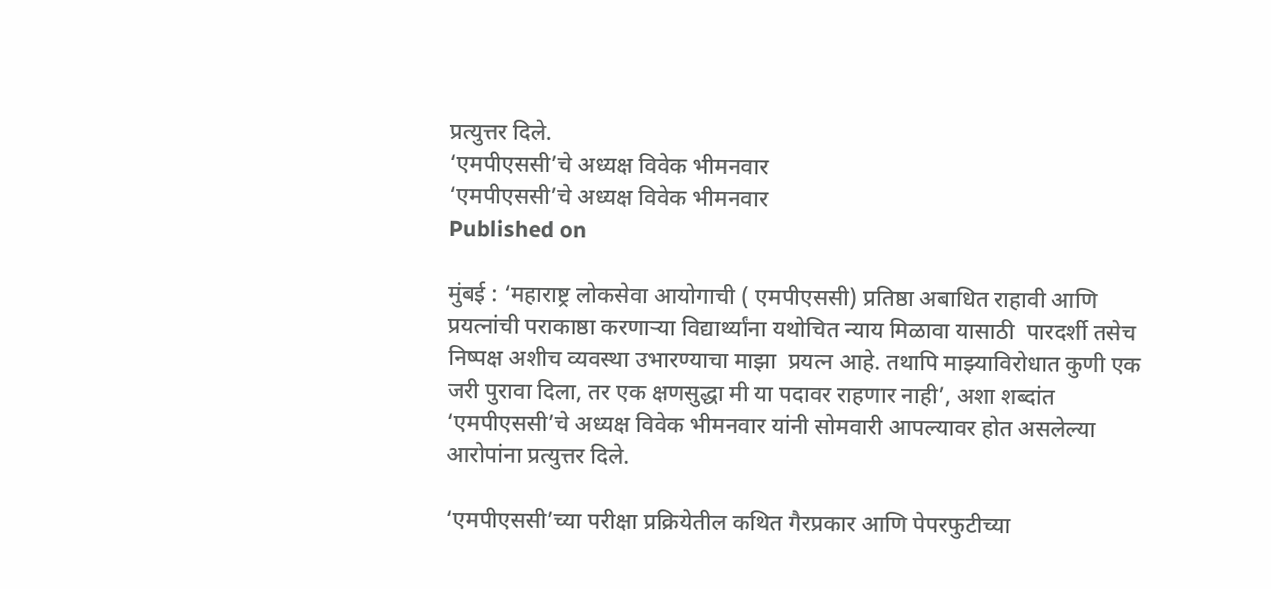प्रत्युत्तर दिले.
‘एमपीएससी’चे अध्यक्ष विवेक भीमनवार
‘एमपीएससी’चे अध्यक्ष विवेक भीमनवार
Published on

मुंबई : ‘महाराष्ट्र लोकसेवा आयोगाची ( एमपीएससी) प्रतिष्ठा अबाधित राहावी आणि प्रयत्नांची पराकाष्ठा करणाऱ्या विद्यार्थ्यांना यथोचित न्याय मिळावा यासाठी  पारदर्शी तसेच निष्पक्ष अशीच व्यवस्था उभारण्याचा माझा  प्रयत्न आहे. तथापि माझ्याविरोधात कुणी एक जरी पुरावा दिला, तर एक क्षणसुद्धा मी या पदावर राहणार नाही’, अशा शब्दांत ‘एमपीएससी’चे अध्यक्ष विवेक भीमनवार यांनी सोमवारी आपल्यावर होत असलेल्या आरोपांना प्रत्युत्तर दिले.

‘एमपीएससी’च्या परीक्षा प्रक्रियेतील कथित गैरप्रकार आणि पेपरफुटीच्या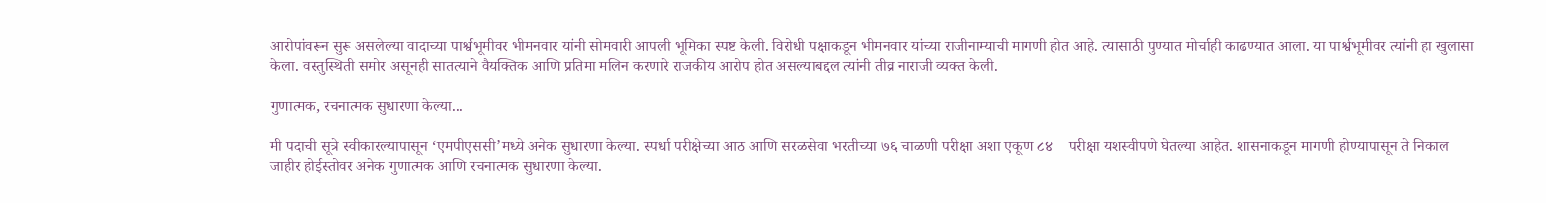आरोपांवरून सुरू असलेल्या वादाच्या पार्श्वभूमीवर भीमनवार यांनी सोमवारी आपली भूमिका स्पष्ट केली. विरोधी पक्षाकडून भीमनवार यांच्या राजीनाम्याची मागणी होत आहे. त्यासाठी पुण्यात मोर्चाही काढण्यात आला. या पार्श्वभूमीवर त्यांनी हा खुलासा केला. वस्तुस्थिती समोर असूनही सातत्याने वैयक्तिक आणि प्रतिमा मलिन करणारे राजकीय आरोप होत असल्याबद्दल त्यांनी तीव्र नाराजी व्यक्त केली.

गुणात्मक, रचनात्मक सुधारणा केल्या...

मी पदाची सूत्रे स्वीकारल्यापासून ‘एमपीएससी’मध्ये अनेक सुधारणा केल्या. स्पर्धा परीक्षेच्या आठ आणि सरळसेवा भरतीच्या ७६ चाळणी परीक्षा अशा एकूण ८४    परीक्षा यशस्वीपणे घेतल्या आहेत. शासनाकडून मागणी होण्यापासून ते निकाल जाहीर होईस्तोवर अनेक गुणात्मक आणि रचनात्मक सुधारणा केल्या.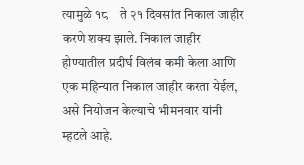त्यामुळे १८    ते २१ दिवसांत निकाल जाहीर करणे शक्य झाले. निकाल जाहीर होण्यातील प्रदीर्घ विलंब कमी केला आणि एक महिन्यात निकाल जाहीर करता येईल, असे नियोजन केल्याचे भीमनवार यांनी म्हटले आहे.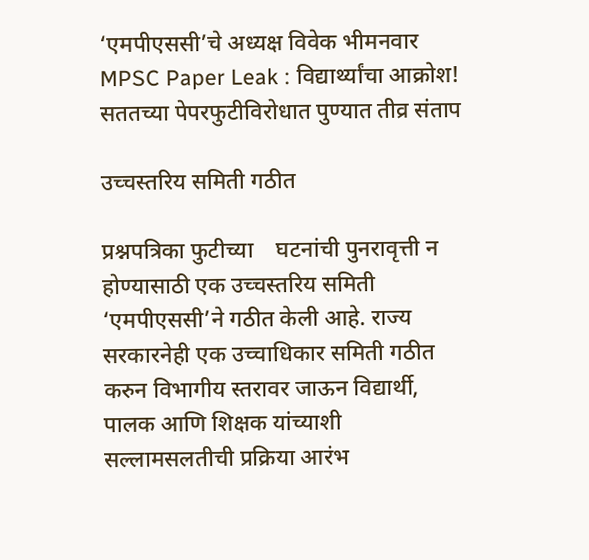‘एमपीएससी’चे अध्यक्ष विवेक भीमनवार
MPSC Paper Leak : विद्यार्थ्यांचा आक्रोश! सततच्या पेपरफुटीविरोधात पुण्यात तीव्र संताप

उच्चस्तरिय समिती गठीत

प्रश्नपत्रिका फुटीच्या    घटनांची पुनरावृत्ती न होण्यासाठी एक उच्चस्तरिय समिती ‘एमपीएससी’ने गठीत केली आहे. राज्य सरकारनेही एक उच्चाधिकार समिती गठीत करुन विभागीय स्तरावर जाऊन विद्यार्थी, पालक आणि शिक्षक यांच्याशी सल्लामसलतीची प्रक्रिया आरंभ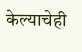केल्याचेही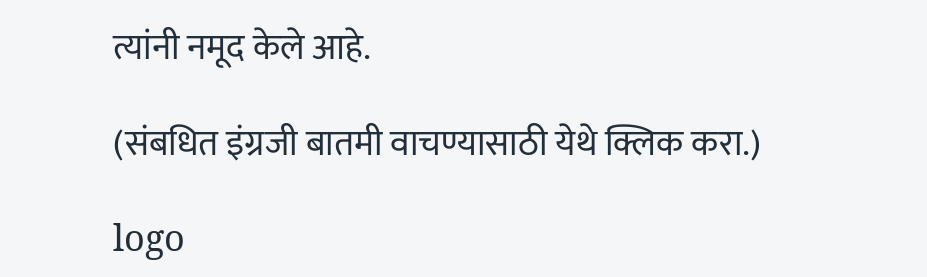त्यांनी नमूद केले आहे.

(संबधित इंग्रजी बातमी वाचण्यासाठी येथे क्लिक करा.)

logo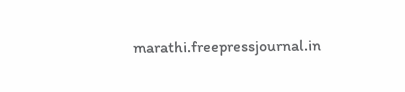marathi.freepressjournal.in